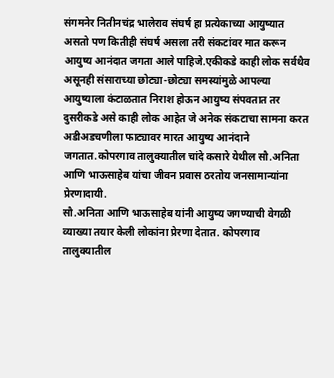संगमनेर नितीनचंद्र भालेराव संघर्ष हा प्रत्येकाच्या आयुष्यात असतो पण कितीही संघर्ष असला तरी संकटांवर मात करून आयुष्य आनंदात जगता आले पाहिजे.एकीकडे काही लोक सर्वथैव असूनही संसाराच्या छोट्या-छोट्या समस्यांमुळे आपल्या आयुष्याला कंटाळतात निराश होऊन आयुष्य संपवतात तर दुसरीकडे असे काही लोक आहेत जे अनेक संकटाचा सामना करत अडीअडचणीला फाट्यावर मारत आयुष्य आनंदाने जगतात.कोपरगाव तालुक्यातील चांदे कसारे येथील सौ.अनिता आणि भाऊसाहेब यांचा जीवन प्रवास ठरतोय जनसामान्यांना प्रेरणादायी.
सौ.अनिता आणि भाऊसाहेब यांनी आयुष्य जगण्याची वेगळी व्याख्या तयार केली लोकांना प्रेरणा देतात. कोपरगाव तालुक्यातील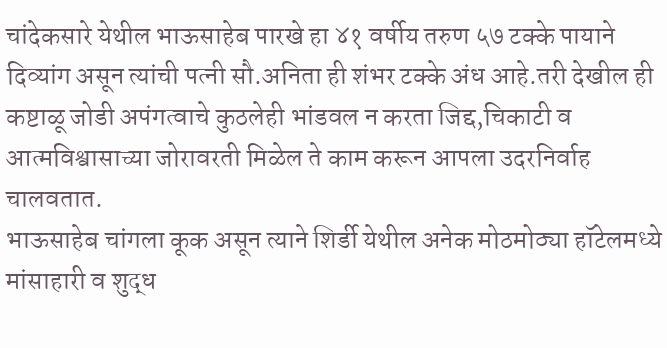चांदेकसारे येथील भाऊसाहेब पारखे हा ४१ वर्षीय तरुण ५७ टक्के पायाने दिव्यांग असून त्यांची पत्नी सौ.अनिता ही शंभर टक्के अंध आहे.तरी देखील ही कष्टाळू जोडी अपंगत्वाचे कुठलेही भांडवल न करता जिद्द,चिकाटी व आत्मविश्वासाच्या जोरावरती मिळेल ते काम करून आपला उदरनिर्वाह चालवतात.
भाऊसाहेब चांगला कूक असून त्याने शिर्डी येथील अनेक मोठमोठ्या हॉटेलमध्ये मांसाहारी व शुद्ध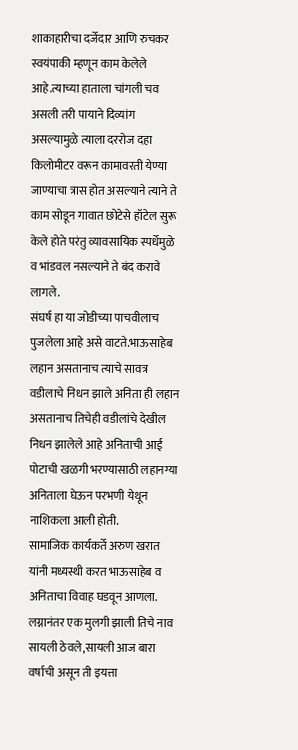शाकाहारीचा दर्जेदार आणि रुचकर स्वयंपाकी म्हणून काम केलेले आहे.त्याच्या हाताला चांगली चव असली तरी पायाने दिव्यांग असल्यामुळे त्याला दररोज दहा किलोमीटर वरून कामावरती येण्या जाण्याचा त्रास होत असल्याने त्याने ते काम सोडून गावात छोटेसे हॉटेल सुरू केले होते परंतु व्यावसायिक स्पर्धेमुळे व भांडवल नसल्याने ते बंद करावे लागले.
संघर्ष हा या जोडीच्या पाचवीलाच पुजलेला आहे असे वाटते.भाऊसाहेब लहान असतानाच त्याचे सावत्र वडीलाचे निधन झाले अनिता ही लहान असतानाच तिचेही वडीलांचे देखील निधन झालेले आहे अनिताची आई पोटाची खळगी भरण्यासाठी लहानग्या अनिताला घेऊन परभणी येथून नाशिकला आली होती.
सामाजिक कार्यकर्ते अरुण खरात यांनी मध्यस्थी करत भाऊसाहेब व अनिताचा विवाह घडवून आणला. लग्नानंतर एक मुलगी झाली तिचे नाव सायली ठेवले,सायली आज बारा वर्षाची असून ती इयत्ता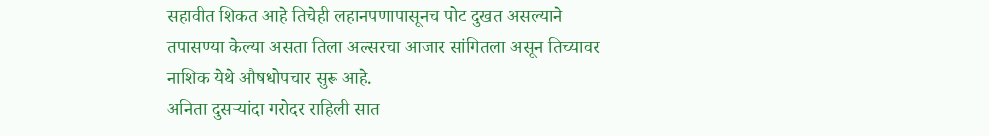सहावीत शिकत आहे तिचेही लहानपणापासूनच पोट दुखत असल्याने तपासण्या केल्या असता तिला अल्सरचा आजार सांगितला असून तिच्यावर नाशिक येथे औषधोपचार सुरू आहे.
अनिता दुसऱ्यांदा गरोदर राहिली सात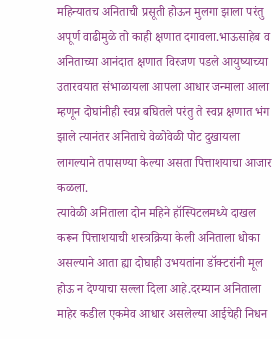महिन्यातच अनिताची प्रसूती होऊन मुलगा झाला परंतु अपूर्ण वाढीमुळे तो काही क्षणात दगावला.भाऊसाहेब व अनिताच्या आनंदात क्षणात विरजण पडले आयुष्याच्या उतारवयात संभाळायला आपला आधार जन्माला आला म्हणून दोघांनीही स्वप्न बघितले परंतु ते स्वप्न क्षणात भंग झाले त्यानंतर अनिताचे वेळोवेळी पोट दुखायला लागल्याने तपासण्या केल्या असता पित्ताशयाचा आजार कळला.
त्यावेळी अनिताला दोन महिने हॉस्पिटलमध्ये दाखल करून पित्ताशयाची शस्त्रक्रिया केली अनिताला धोका असल्याने आता ह्या दोघाही उभयतांना डॉक्टरांनी मूल होऊ न देण्याचा सल्ला दिला आहे.दरम्यान अनिताला माहेर कडील एकमेव आधार असलेल्या आईचेही निधन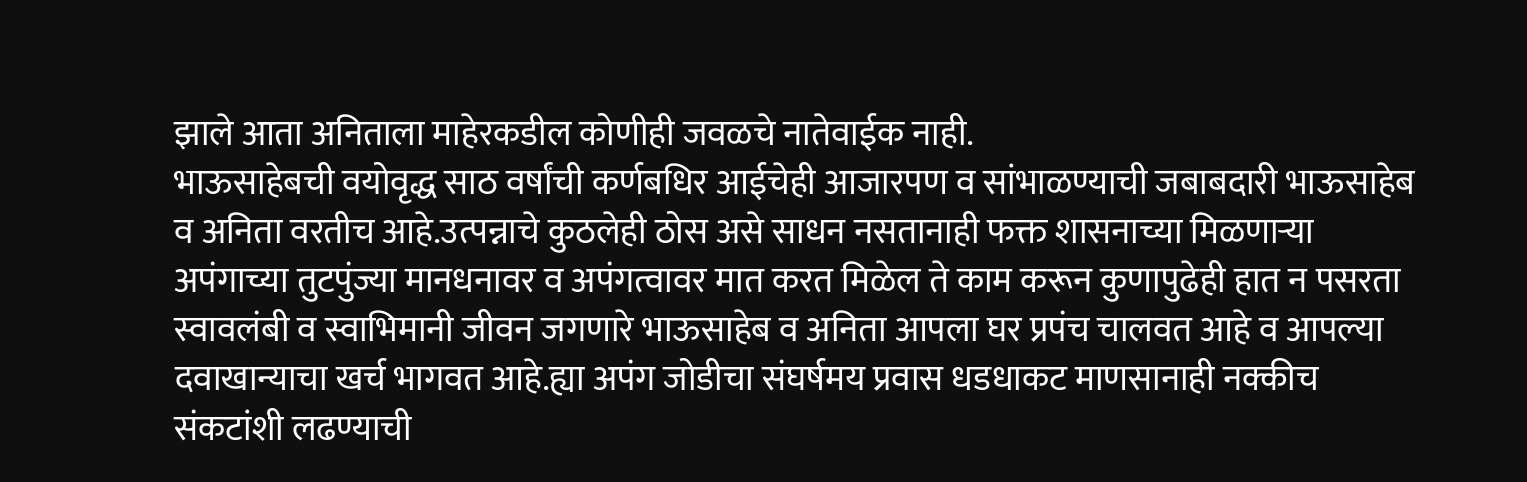झाले आता अनिताला माहेरकडील कोणीही जवळचे नातेवाईक नाही.
भाऊसाहेबची वयोवृद्ध साठ वर्षांची कर्णबधिर आईचेही आजारपण व सांभाळण्याची जबाबदारी भाऊसाहेब व अनिता वरतीच आहे.उत्पन्नाचे कुठलेही ठोस असे साधन नसतानाही फक्त शासनाच्या मिळणाऱ्या अपंगाच्या तुटपुंज्या मानधनावर व अपंगत्वावर मात करत मिळेल ते काम करून कुणापुढेही हात न पसरता स्वावलंबी व स्वाभिमानी जीवन जगणारे भाऊसाहेब व अनिता आपला घर प्रपंच चालवत आहे व आपल्या दवाखान्याचा खर्च भागवत आहे.ह्या अपंग जोडीचा संघर्षमय प्रवास धडधाकट माणसानाही नक्कीच संकटांशी लढण्याची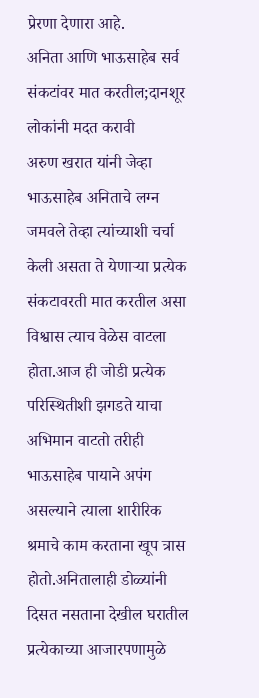प्रेरणा देणारा आहे.
अनिता आणि भाऊसाहेब सर्व संकटांवर मात करतील;दानशूर लोकांनी मदत करावी
अरुण खरात यांनी जेव्हा भाऊसाहेब अनिताचे लग्न जमवले तेव्हा त्यांच्याशी चर्चा केली असता ते येणाऱ्या प्रत्येक संकटावरती मात करतील असा विश्वास त्याच वेळेस वाटला होता.आज ही जोडी प्रत्येक परिस्थितीशी झगडते याचा अभिमान वाटतो तरीही भाऊसाहेब पायाने अपंग असल्याने त्याला शारीरिक श्रमाचे काम करताना खूप त्रास होतो.अनितालाही डोळ्यांनी दिसत नसताना देखील घरातील प्रत्येकाच्या आजारपणामुळे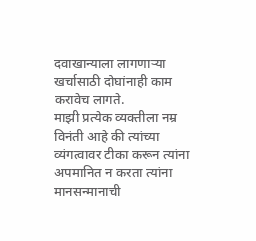दवाखान्याला लागणाऱ्या खर्चासाठी दोघांनाही काम करावेच लागते.
माझी प्रत्येक व्यक्तीला नम्र विनंती आहे की त्यांच्या व्यंगत्वावर टीका करून त्यांना अपमानित न करता त्यांना मानसन्मानाची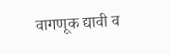वागणूक द्यावी व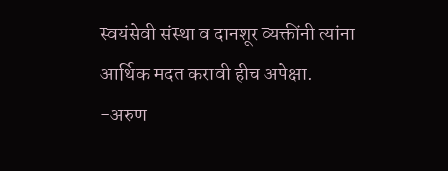स्वयंसेवी संस्था व दानशूर व्यक्तींनी त्यांना आर्थिक मदत करावी हीच अपेक्षा.
-अरुण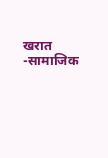खरात
-सामाजिक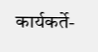कार्यकर्ते-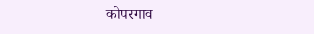कोपरगाव